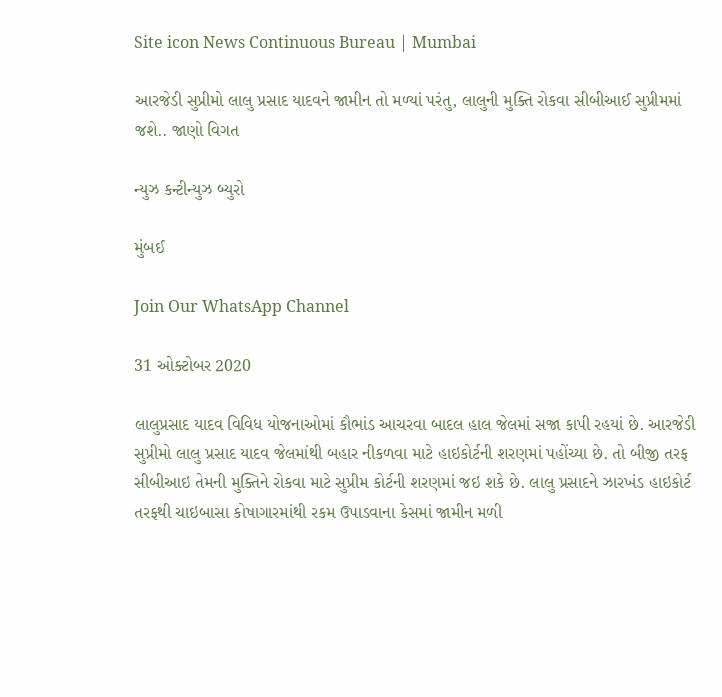Site icon News Continuous Bureau | Mumbai

આરજેડી સુપ્રીમો લાલુ પ્રસાદ યાદવને જામીન તો મળ્યાં પરંતુ, લાલુની મુક્તિ રોકવા સીબીઆઈ સુપ્રીમમાં જશે.. જાણો વિગત

ન્યુઝ કન્ટીન્યુઝ બ્યુરો

મુંબઈ

Join Our WhatsApp Channel

31 ઓક્ટોબર 2020

લાલુપ્રસાદ યાદવ વિવિધ યોજનાઓમાં કૌભાંડ આચરવા બાદલ હાલ જેલમાં સજા કાપી રહયાં છે. આરજેડી સુપ્રીમો લાલુ પ્રસાદ યાદવ જેલમાંથી બહાર નીકળવા માટે હાઇકોર્ટની શરણમાં પહોંચ્યા છે. તો બીજી તરફ સીબીઆઇ તેમની મુક્તિને રોકવા માટે સુપ્રીમ કોર્ટની શરણમાં જઇ શકે છે. લાલુ પ્રસાદને ઝારખંડ હાઇકોર્ટ તરફથી ચાઇબાસા કોષાગારમાંથી રકમ ઉપાડવાના કેસમાં જામીન મળી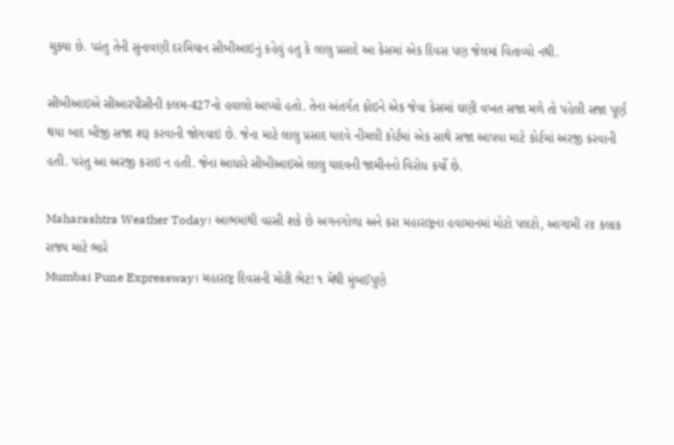ચુક્યા છે. પરંતુ તેની સુનાવણી દરમિયાન સીબીઆઇનું કહેવું હતુ કે લાલુ પ્રસાદે આ કેસમાં એક દિવસ પણ જેલમાં વિતાવ્યો નથી.

સીબીઆઇએ સીઆરપીસીની કલમ-427નો હવાલો આપ્યો હતો. તેના અંતર્ગત કોઇને એક જેવા કેસમાં ઘણી વખત સજા મળે તો પહેલી સજા પૂર્ણ થયા બાદ બીજી સજા શરૂ કરવાની જોગવાઇ છે. જેના માટે લાલુ પ્રસાદ યાદવે નીચલી કોર્ટમાં એક સાથે સજા આપવા માટે કોર્ટમાં અરજી કરવાની હતી. પરંતુ આ અરજી કરાઇ ન હતી. જેના આધારે સીબીઆઇએ લાલુ યાદવની જામીનનો વિરોધ કર્યો છે.

Maharashtra Weather Today। આભમાંથી વરસી શકે છે અગનગોળા અને કરા મહારાષ્ટ્રના હવામાનમાં મોટો પલટો, આગામી ૨૪ કલાક રાજ્ય માટે ભારે
Mumbai Pune Expressway। મહારાષ્ટ્ર દિવસની મોટી ભેટ! ૧ મેથી મુંબઈપુણે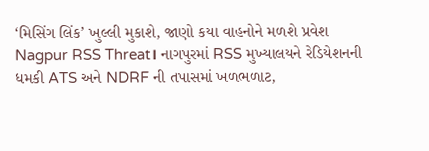‘મિસિંગ લિંક’ ખુલ્લી મુકાશે, જાણો કયા વાહનોને મળશે પ્રવેશ
Nagpur RSS Threat। નાગપુરમાં RSS મુખ્યાલયને રેડિયેશનની ધમકી ATS અને NDRF ની તપાસમાં ખળભળાટ,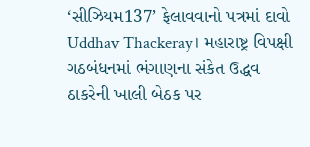‘સીઝિયમ137’ ફેલાવવાનો પત્રમાં દાવો
Uddhav Thackeray। મહારાષ્ટ્ર વિપક્ષી ગઠબંધનમાં ભંગાણના સંકેત ઉદ્ધવ ઠાકરેની ખાલી બેઠક પર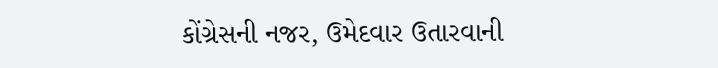કોંગ્રેસની નજર, ઉમેદવાર ઉતારવાની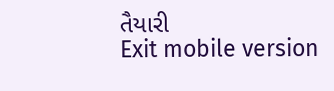તૈયારી
Exit mobile version